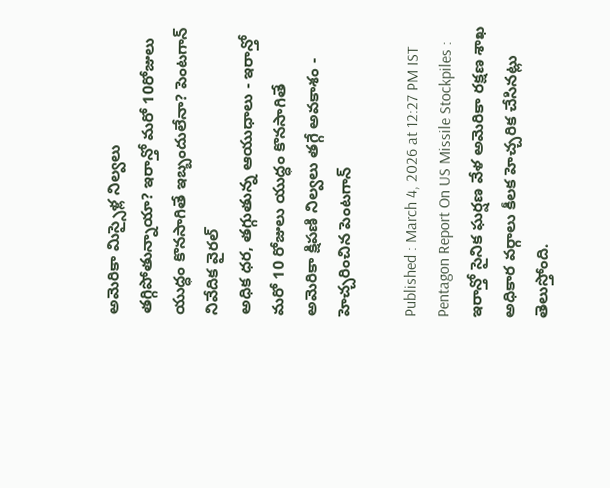అమెరికా మిస్సైళ్ల నిల్వలు తగ్గిపోతున్నాయా? ఇరాన్తో మరో 10రోజులు యుద్ధం కొనసాగితే ఇబ్బందులేనా? పెంటగాన్ నివేదిక వైరల్
అధిక ధర, తగ్గుతున్న ఆయుధాలు - ఇరాన్తో మరో 10 రోజులు యుద్ధం కొనసాగితే అమెరికా క్షిపణి నిల్వలు తగ్గే అవకాశం - హెచ్చరించిన పెంటగాన్

Published : March 4, 2026 at 12:27 PM IST
Pentagon Report On US Missile Stockpiles : ఇరాన్తో సైనిక ఘర్షణ వేళ అమెరికా రక్షణ శాఖ అధికార వర్గాలు కీలక హెచ్చరిక చేసినట్లు తెలుస్తోంది.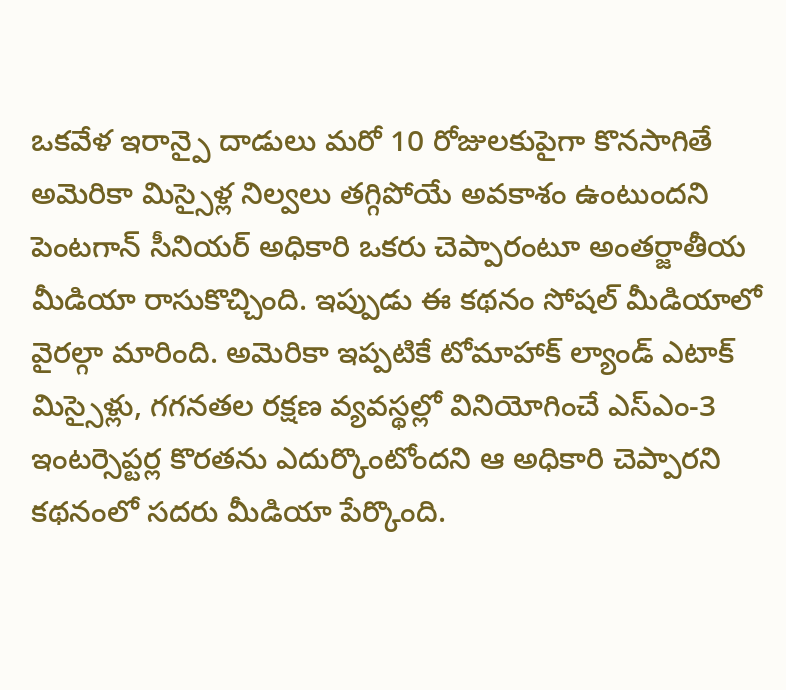ఒకవేళ ఇరాన్పై దాడులు మరో 10 రోజులకుపైగా కొనసాగితే అమెరికా మిస్సైళ్ల నిల్వలు తగ్గిపోయే అవకాశం ఉంటుందని పెంటగాన్ సీనియర్ అధికారి ఒకరు చెప్పారంటూ అంతర్జాతీయ మీడియా రాసుకొచ్చింది. ఇప్పుడు ఈ కథనం సోషల్ మీడియాలో వైరల్గా మారింది. అమెరికా ఇప్పటికే టోమాహాక్ ల్యాండ్ ఎటాక్ మిస్సైళ్లు, గగనతల రక్షణ వ్యవస్థల్లో వినియోగించే ఎస్ఎం-3 ఇంటర్సెప్టర్ల కొరతను ఎదుర్కొంటోందని ఆ అధికారి చెప్పారని కథనంలో సదరు మీడియా పేర్కొంది.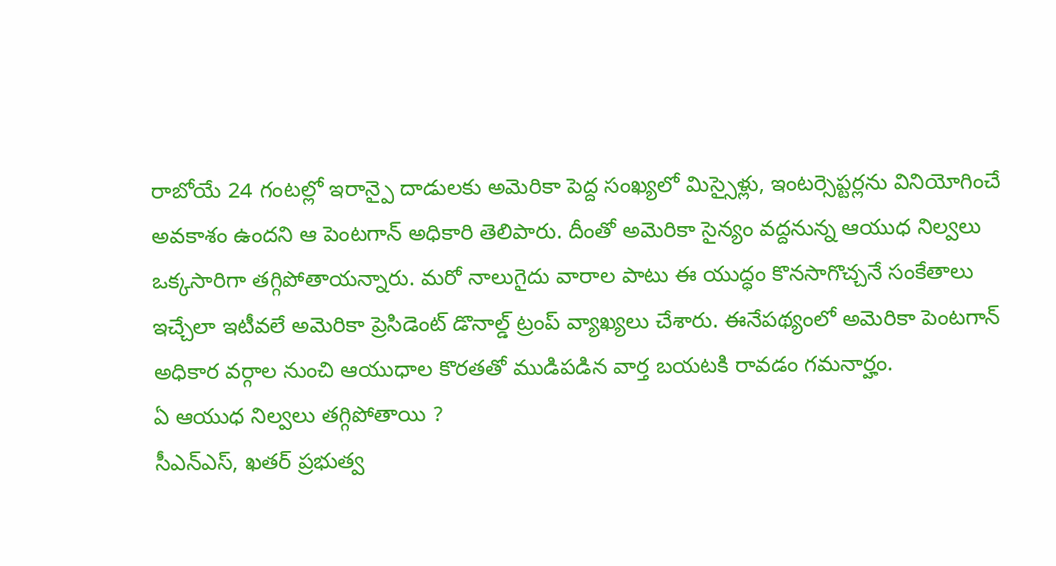రాబోయే 24 గంటల్లో ఇరాన్పై దాడులకు అమెరికా పెద్ద సంఖ్యలో మిస్సైళ్లు, ఇంటర్సెప్టర్లను వినియోగించే అవకాశం ఉందని ఆ పెంటగాన్ అధికారి తెలిపారు. దీంతో అమెరికా సైన్యం వద్దనున్న ఆయుధ నిల్వలు ఒక్కసారిగా తగ్గిపోతాయన్నారు. మరో నాలుగైదు వారాల పాటు ఈ యుద్ధం కొనసాగొచ్చనే సంకేతాలు ఇచ్చేలా ఇటీవలే అమెరికా ప్రెసిడెంట్ డొనాల్డ్ ట్రంప్ వ్యాఖ్యలు చేశారు. ఈనేపథ్యంలో అమెరికా పెంటగాన్ అధికార వర్గాల నుంచి ఆయుధాల కొరతతో ముడిపడిన వార్త బయటకి రావడం గమనార్హం.
ఏ ఆయుధ నిల్వలు తగ్గిపోతాయి ?
సీఎన్ఎస్, ఖతర్ ప్రభుత్వ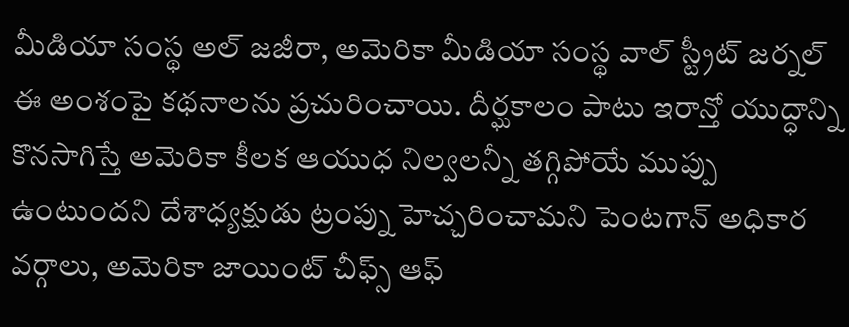మీడియా సంస్థ అల్ జజీరా, అమెరికా మీడియా సంస్థ వాల్ స్ట్రీట్ జర్నల్ ఈ అంశంపై కథనాలను ప్రచురించాయి. దీర్ఘకాలం పాటు ఇరాన్తో యుద్ధాన్ని కొనసాగిస్తే అమెరికా కీలక ఆయుధ నిల్వలన్నీ తగ్గిపోయే ముప్పు ఉంటుందని దేశాధ్యక్షుడు ట్రంప్ను హెచ్చరించామని పెంటగాన్ అధికార వర్గాలు, అమెరికా జాయింట్ చీఫ్స్ ఆఫ్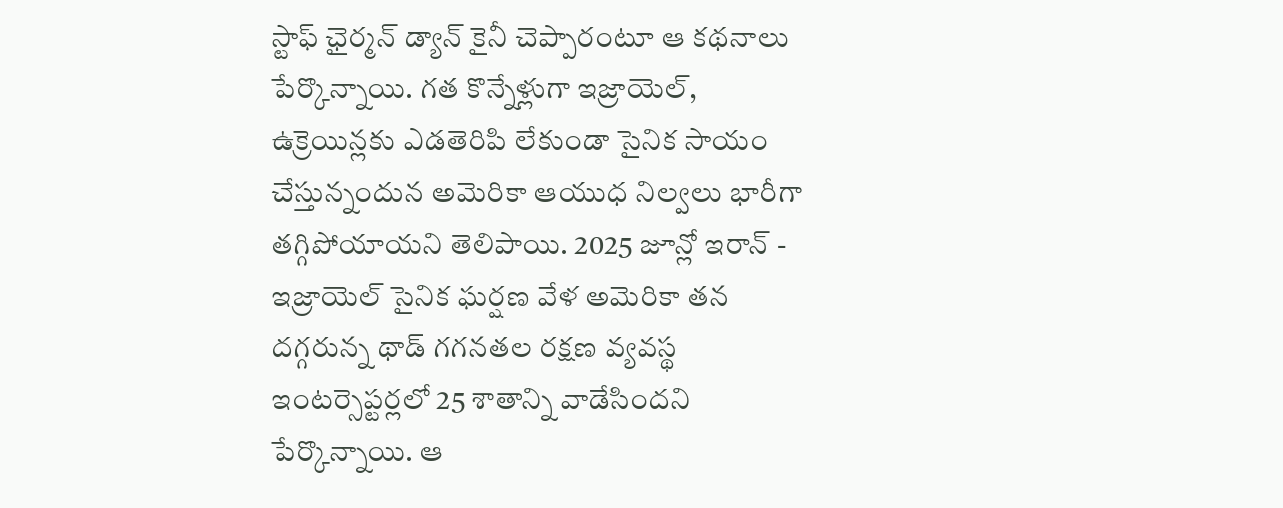స్టాఫ్ ఛైర్మన్ డ్యాన్ కైనీ చెప్పారంటూ ఆ కథనాలు పేర్కొన్నాయి. గత కొన్నేళ్లుగా ఇజ్రాయెల్, ఉక్రెయిన్లకు ఎడతెరిపి లేకుండా సైనిక సాయం చేస్తున్నందున అమెరికా ఆయుధ నిల్వలు భారీగా తగ్గిపోయాయని తెలిపాయి. 2025 జూన్లో ఇరాన్ - ఇజ్రాయెల్ సైనిక ఘర్షణ వేళ అమెరికా తన దగ్గరున్న థాడ్ గగనతల రక్షణ వ్యవస్థ ఇంటర్సెప్టర్లలో 25 శాతాన్ని వాడేసిందని పేర్కొన్నాయి. ఆ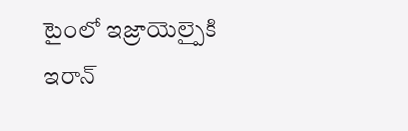టైంలో ఇజ్రాయెల్పైకి ఇరాన్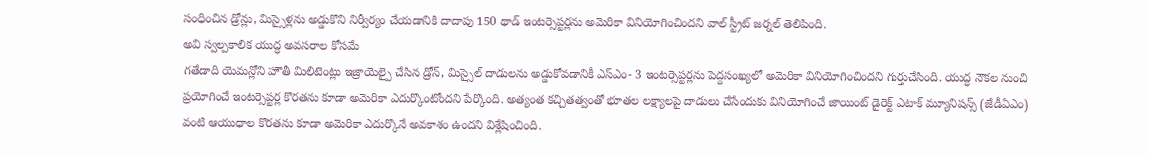సంధించిన డ్రోన్లు, మిస్సైళ్లను అడ్డుకొని నిర్వీర్యం చేయడానికి దాదాపు 150 థాడ్ ఇంటర్సెప్టర్లను అమెరికా వినియోగించిందని వాల్ స్ట్రీట్ జర్నల్ తెలిపింది.
అవి స్వల్పకాలిక యుద్ధ అవసరాల కోసమే
గతేడాది యెమన్లోని హౌతీ మిలిటెంట్లు ఇజ్రాయెల్పై చేసిన డ్రోన్, మిస్సైల్ దాడులను అడ్డుకోవడానికీ ఎస్ఎం- 3 ఇంటర్సెప్టర్లను పెద్దసంఖ్యలో అమెరికా వినియోగించిందని గుర్తుచేసింది. యుద్ధ నౌకల నుంచి ప్రయోగించే ఇంటర్సెప్టర్ల కొరతను కూడా అమెరికా ఎదుర్కొంటోందని పేర్కొంది. అత్యంత కచ్చితత్వంతో భూతల లక్ష్యాలపై దాడులు చేసేందుకు వినియోగించే జాయింట్ డైరెక్ట్ ఎటాక్ మ్యూనిషన్స్ (జేడీఏఎం) వంటి ఆయుధాల కొరతను కూడా అమెరికా ఎదుర్కొనే అవకాశం ఉందని విశ్లేషించింది.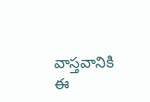వాస్తవానికి ఈ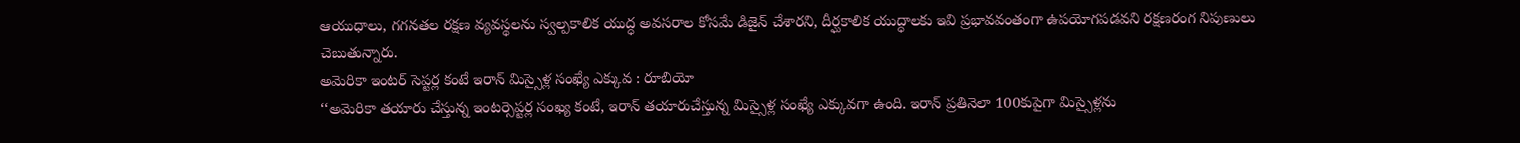ఆయుధాలు, గగనతల రక్షణ వ్యవస్థలను స్వల్పకాలిక యుద్ధ అవసరాల కోసమే డిజైన్ చేశారని, దీర్ఘకాలిక యుద్ధాలకు ఇవి ప్రభావవంతంగా ఉపయోగపడవని రక్షణరంగ నిపుణులు చెబుతున్నారు.
అమెరికా ఇంటర్ సెప్టర్ల కంటే ఇరాన్ మిస్సైళ్ల సంఖ్యే ఎక్కువ : రూబియో
‘‘అమెరికా తయారు చేస్తున్న ఇంటర్సెప్టర్ల సంఖ్య కంటే, ఇరాన్ తయారుచేస్తున్న మిస్సైళ్ల సంఖ్యే ఎక్కువగా ఉంది. ఇరాన్ ప్రతినెలా 100కుపైగా మిస్సైళ్లను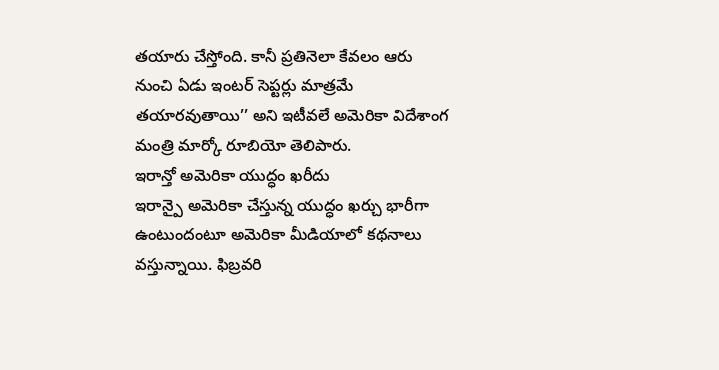తయారు చేస్తోంది. కానీ ప్రతినెలా కేవలం ఆరు నుంచి ఏడు ఇంటర్ సెప్టర్లు మాత్రమే తయారవుతాయి’’ అని ఇటీవలే అమెరికా విదేశాంగ మంత్రి మార్కో రూబియో తెలిపారు.
ఇరాన్తో అమెరికా యుద్ధం ఖరీదు
ఇరాన్పై అమెరికా చేస్తున్న యుద్ధం ఖర్చు భారీగా ఉంటుందంటూ అమెరికా మీడియాలో కథనాలు వస్తున్నాయి. ఫిబ్రవరి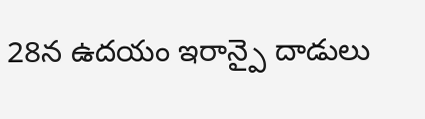28న ఉదయం ఇరాన్పై దాడులు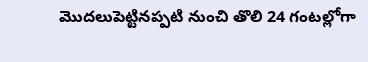మొదలుపెట్టినప్పటి నుంచి తొలి 24 గంటల్లోగా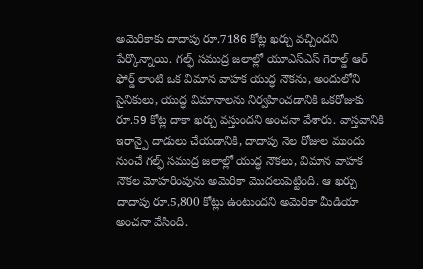అమెరికాకు దాదాపు రూ.7186 కోట్ల ఖర్చు వచ్చిందని పేర్కొన్నాయి. గల్ఫ్ సముద్ర జలాల్లో యూఎస్ఎస్ గెరాల్డ్ ఆర్ ఫోర్డ్ లాంటి ఒక విమాన వాహక యుద్ధ నౌకను, అందులోని సైనికులు, యుద్ధ విమానాలను నిర్వహించడానికి ఒకరోజుకు రూ.59 కోట్ల దాకా ఖర్చు వస్తుందని అంచనా వేశారు. వాస్తవానికి ఇరాన్పై దాడులు చేయడానికి, దాదాపు నెల రోజుల ముందు నుంచే గల్ఫ్ సముద్ర జలాల్లో యుద్ధ నౌకలు, విమాన వాహక నౌకల మోహరింపును అమెరికా మొదలుపెట్టింది. ఆ ఖర్చు దాదాపు రూ.5,800 కోట్లు ఉంటుందని అమెరికా మీడియా అంచనా వేసింది.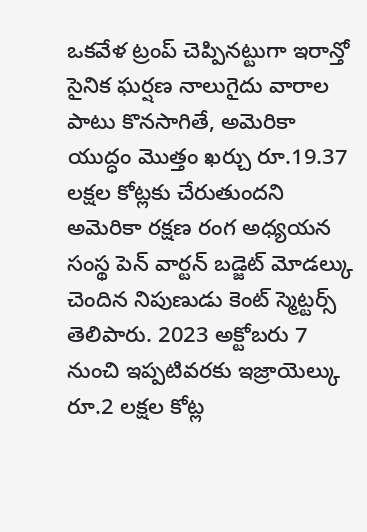ఒకవేళ ట్రంప్ చెప్పినట్టుగా ఇరాన్తో సైనిక ఘర్షణ నాలుగైదు వారాల పాటు కొనసాగితే, అమెరికా యుద్ధం మొత్తం ఖర్చు రూ.19.37 లక్షల కోట్లకు చేరుతుందని అమెరికా రక్షణ రంగ అధ్యయన సంస్థ పెన్ వార్టన్ బడ్జెట్ మోడల్కు చెందిన నిపుణుడు కెంట్ స్మెట్టర్స్ తెలిపారు. 2023 అక్టోబరు 7 నుంచి ఇప్పటివరకు ఇజ్రాయెల్కు రూ.2 లక్షల కోట్ల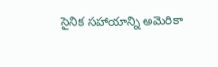సైనిక సహాయాన్ని అమెరికా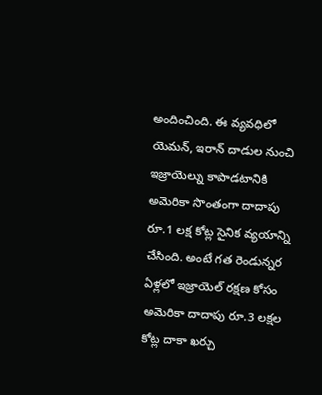అందించింది. ఈ వ్యవధిలో యెమన్, ఇరాన్ దాడుల నుంచి ఇజ్రాయెల్ను కాపాడటానికి అమెరికా సొంతంగా దాదాపు రూ.1 లక్ష కోట్ల సైనిక వ్యయాన్ని చేసింది. అంటే గత రెండున్నర ఏళ్లలో ఇజ్రాయెల్ రక్షణ కోసం అమెరికా దాదాపు రూ.3 లక్షల కోట్ల దాకా ఖర్చు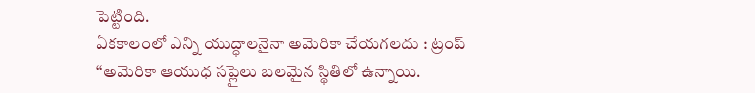పెట్టింది.
ఏకకాలంలో ఎన్ని యుద్ధాలనైనా అమెరికా చేయగలదు : ట్రంప్
‘‘అమెరికా ఆయుధ సప్లైలు బలమైన స్థితిలో ఉన్నాయి.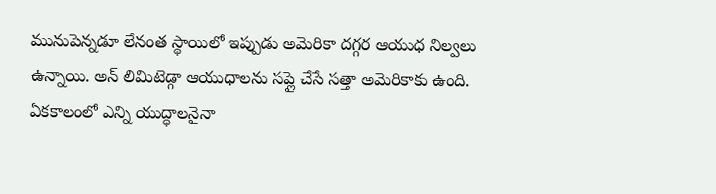మునుపెన్నడూ లేనంత స్థాయిలో ఇప్పుడు అమెరికా దగ్గర ఆయుధ నిల్వలు ఉన్నాయి. అన్ లిమిటెడ్గా ఆయుధాలను సప్లై చేసే సత్తా అమెరికాకు ఉంది. ఏకకాలంలో ఎన్ని యుద్ధాలనైనా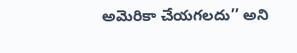అమెరికా చేయగలదు’’ అని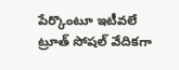పేర్కొంటూ ఇటీవలే ట్రూత్ సోషల్ వేదికగా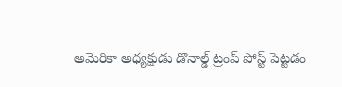అమెరికా అధ్యక్షుడు డొనాల్డ్ ట్రంప్ పోస్ట్ పెట్టడం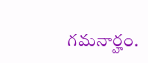గమనార్హం.